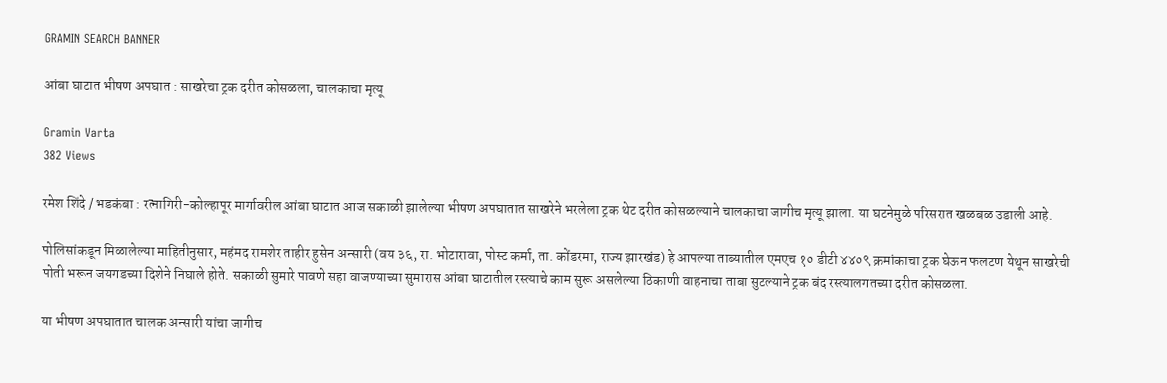GRAMIN SEARCH BANNER

आंबा घाटात भीषण अपघात : साखरेचा ट्रक दरीत कोसळला, चालकाचा मृत्यू

Gramin Varta
382 Views

रमेश शिंदे / भडकंबा : रत्नागिरी-कोल्हापूर मार्गावरील आंबा घाटात आज सकाळी झालेल्या भीषण अपघातात साखरेने भरलेला ट्रक थेट दरीत कोसळल्याने चालकाचा जागीच मृत्यू झाला. या घटनेमुळे परिसरात खळबळ उडाली आहे.

पोलिसांकडून मिळालेल्या माहितीनुसार, महंमद रामशेर ताहीर हुसेन अन्सारी (वय ३६, रा. भोटारावा, पोस्ट कर्मा, ता. कोंडरमा, राज्य झारखंड) हे आपल्या ताब्यातील एमएच १० डीटी ४४०९ क्रमांकाचा ट्रक घेऊन फलटण येथून साखरेची पोती भरून जयगडच्या दिशेने निघाले होते. सकाळी सुमारे पावणे सहा वाजण्याच्या सुमारास आंबा घाटातील रस्त्याचे काम सुरू असलेल्या ठिकाणी वाहनाचा ताबा सुटल्याने ट्रक बंद रस्त्यालगतच्या दरीत कोसळला.

या भीषण अपघातात चालक अन्सारी यांचा जागीच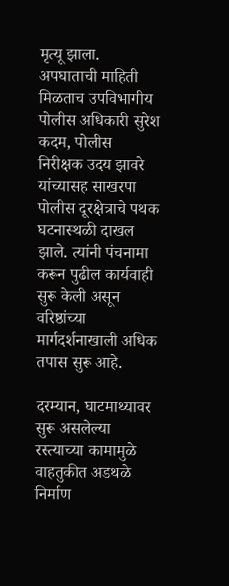मृत्यू झाला. अपघाताची माहिती मिळताच उपविभागीय पोलीस अधिकारी सुरेश कदम, पोलीस निरीक्षक उदय झावरे यांच्यासह साखरपा पोलीस दूरक्षेत्राचे पथक घटनास्थळी दाखल झाले. त्यांनी पंचनामा करून पुढील कार्यवाही सुरू केली असून वरिष्ठांच्या मार्गदर्शनाखाली अधिक तपास सुरू आहे.

दरम्यान, घाटमाथ्यावर सुरू असलेल्या रस्त्याच्या कामामुळे वाहतुकीत अडथळे निर्माण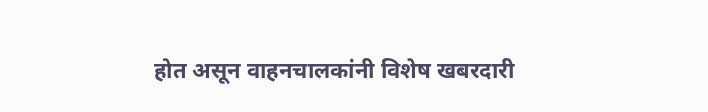होत असून वाहनचालकांनी विशेष खबरदारी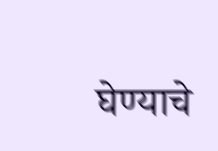घेण्याचे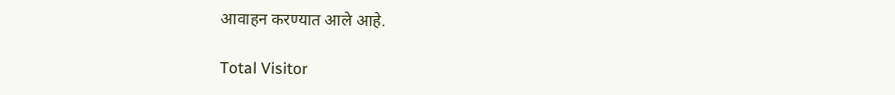आवाहन करण्यात आले आहे.

Total Visitor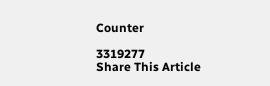Counter

3319277
Share This Article